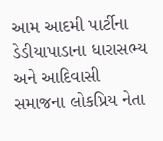આમ આદમી પાર્ટીના ડેડીયાપાડાના ધારાસભ્ય અને આદિવાસી સમાજના લોકપ્રિય નેતા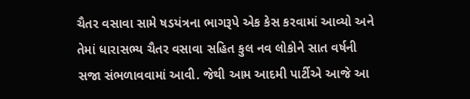ચૈતર વસાવા સામે ષડયંત્રના ભાગરૂપે એક કેસ કરવામાં આવ્યો અને તેમાં ધારાસભ્ય ચૈતર વસાવા સહિત કુલ નવ લોકોને સાત વર્ષની સજા સંભળાવવામાં આવી. જેથી આમ આદમી પાર્ટીએ આજે આ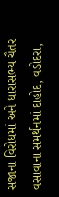સજાના વિરોધમાં અને ધારાસભ્ય ચૈતર વસાવાના સમર્થનમાં દાહોદ, વડોદરા,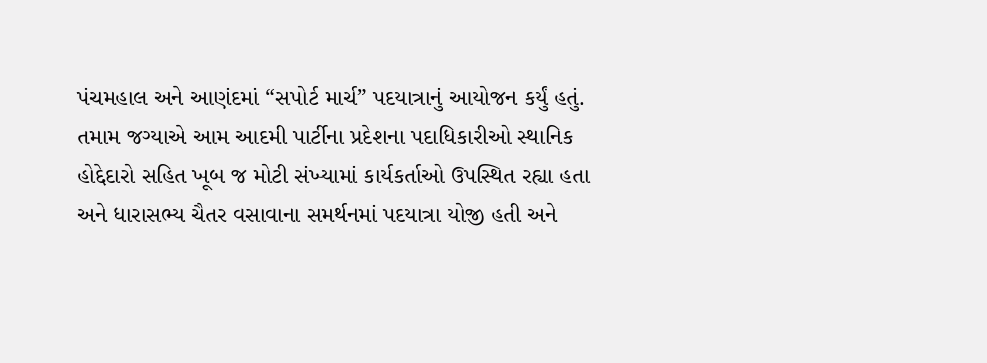પંચમહાલ અને આણંદમાં “સપોર્ટ માર્ચ” પદયાત્રાનું આયોજન કર્યું હતું. તમામ જગ્યાએ આમ આદમી પાર્ટીના પ્રદેશના પદાધિકારીઓ સ્થાનિક હોદ્દેદારો સહિત ખૂબ જ મોટી સંખ્યામાં કાર્યકર્તાઓ ઉપસ્થિત રહ્યા હતા અને ધારાસભ્ય ચૈતર વસાવાના સમર્થનમાં પદયાત્રા યોજી હતી અને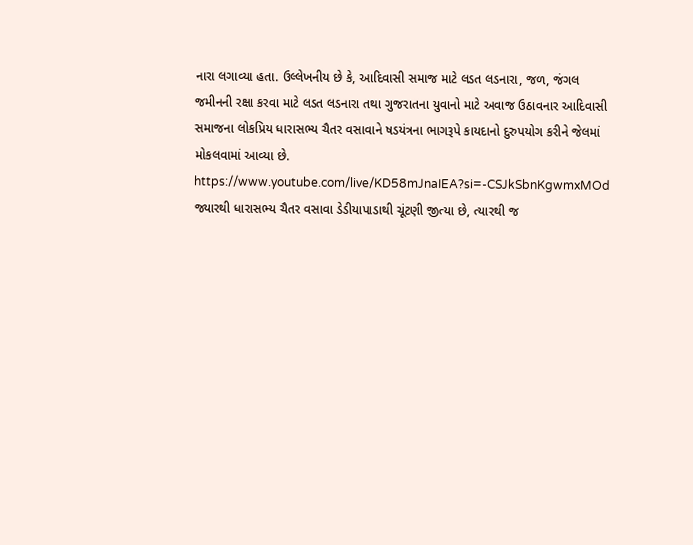નારા લગાવ્યા હતા. ઉલ્લેખનીય છે કે, આદિવાસી સમાજ માટે લડત લડનારા, જળ, જંગલ જમીનની રક્ષા કરવા માટે લડત લડનારા તથા ગુજરાતના યુવાનો માટે અવાજ ઉઠાવનાર આદિવાસી સમાજના લોકપ્રિય ધારાસભ્ય ચૈતર વસાવાને ષડયંત્રના ભાગરૂપે કાયદાનો દુરુપયોગ કરીને જેલમાં મોકલવામાં આવ્યા છે.
https://www.youtube.com/live/KD58mJnaIEA?si=-CSJkSbnKgwmxMOd
જ્યારથી ધારાસભ્ય ચૈતર વસાવા ડેડીયાપાડાથી ચૂંટણી જીત્યા છે, ત્યારથી જ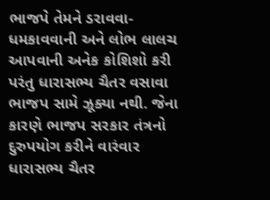ભાજપે તેમને ડરાવવા-ધમકાવવાની અને લોભ લાલચ આપવાની અનેક કોશિશો કરી પરંતુ ધારાસભ્ય ચૈતર વસાવા ભાજપ સામે ઝૂક્યા નથી. જેના કારણે ભાજપ સરકાર તંત્રનો દુરુપયોગ કરીને વારંવાર ધારાસભ્ય ચૈતર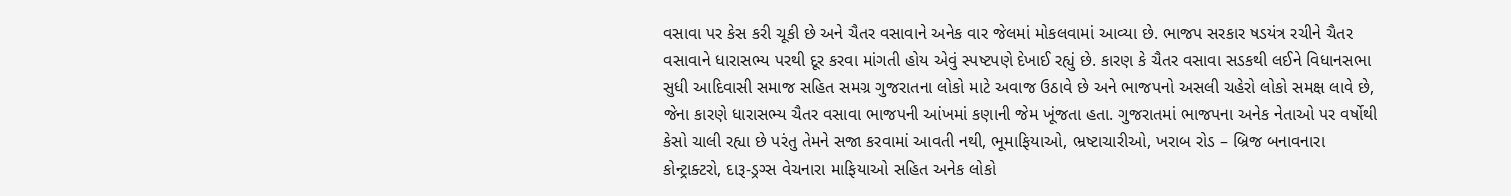વસાવા પર કેસ કરી ચૂકી છે અને ચૈતર વસાવાને અનેક વાર જેલમાં મોકલવામાં આવ્યા છે. ભાજપ સરકાર ષડયંત્ર રચીને ચૈતર વસાવાને ધારાસભ્ય પરથી દૂર કરવા માંગતી હોય એવું સ્પષ્ટપણે દેખાઈ રહ્યું છે. કારણ કે ચૈતર વસાવા સડકથી લઈને વિધાનસભા સુધી આદિવાસી સમાજ સહિત સમગ્ર ગુજરાતના લોકો માટે અવાજ ઉઠાવે છે અને ભાજપનો અસલી ચહેરો લોકો સમક્ષ લાવે છે, જેના કારણે ધારાસભ્ય ચૈતર વસાવા ભાજપની આંખમાં કણાની જેમ ખૂંજતા હતા. ગુજરાતમાં ભાજપના અનેક નેતાઓ પર વર્ષોથી કેસો ચાલી રહ્યા છે પરંતુ તેમને સજા કરવામાં આવતી નથી, ભૂમાફિયાઓ, ભ્રષ્ટાચારીઓ, ખરાબ રોડ – બ્રિજ બનાવનારા કોન્ટ્રાક્ટરો, દારૂ-ડ્રગ્સ વેચનારા માફિયાઓ સહિત અનેક લોકો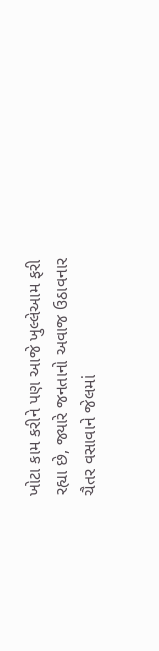ખોટા કામ કરીને પણ આજે ખુલ્લેઆમ ફરી રહ્યા છે, જ્યારે જનતાનો અવાજ ઉઠાવનાર ચૈતર વસાવાને જેલમાં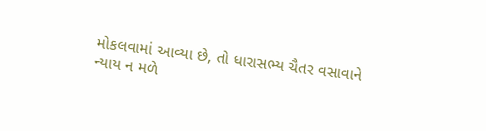મોકલવામાં આવ્યા છે, તો ધારાસભ્ય ચૈતર વસાવાને ન્યાય ન મળે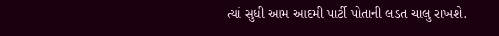ત્યાં સુધી આમ આદમી પાર્ટી પોતાની લડત ચાલુ રાખશે.